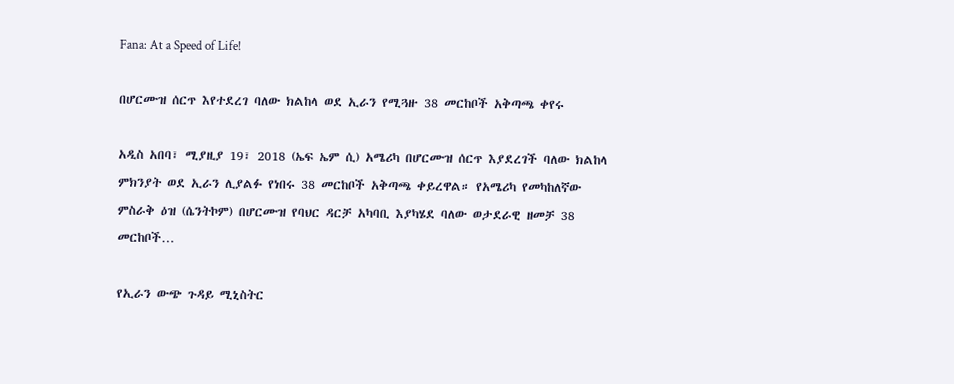Fana: At a Speed of Life!

በሆርሙዝ ሰርጥ እየተደረገ ባለው ክልከላ ወደ ኢራን የሚጓዙ 38 መርከቦች አቅጣጫ ቀየሩ

አዲስ አበባ፣ ሚያዚያ 19፣ 2018 (ኤፍ ኤም ሲ) አሜሪካ በሆርሙዝ ሰርጥ እያደረገች ባለው ክልከላ ምክንያት ወደ ኢራን ሊያልፉ የነበሩ 38 መርከቦች አቅጣጫ ቀይረዋል። የአሜሪካ የመካከለኛው ምስራቅ ዕዝ (ሴንትኮም) በሆርሙዝ የባህር ዳርቻ አካባቢ እያካሄደ ባለው ወታደራዊ ዘመቻ 38 መርከቦች…

የኢራን ውጭ ጉዳይ ሚኒስትር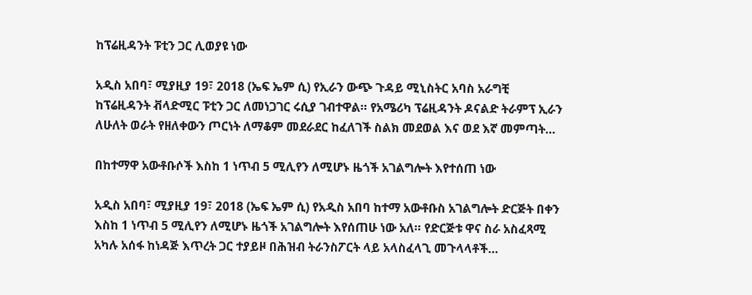ከፕሬዚዳንት ፑቲን ጋር ሊወያዩ ነው

አዲስ አበባ፣ ሚያዚያ 19፣ 2018 (ኤፍ ኤም ሲ) የኢራን ውጭ ጉዳይ ሚኒስትር አባስ አራግቺ ከፕሬዚዳንት ቭላድሚር ፑቲን ጋር ለመነጋገር ሩሲያ ገብተዋል። የአሜሪካ ፕሬዚዳንት ዶናልድ ትራምፕ ኢራን ለሁለት ወራት የዘለቀውን ጦርነት ለማቆም መደራደር ከፈለገች ስልክ መደወል እና ወደ እኛ መምጣት…

በከተማዋ አውቶቡሶች እስከ 1 ነጥብ 5 ሚሊየን ለሚሆኑ ዜጎች አገልግሎት እየተሰጠ ነው

አዲስ አበባ፣ ሚያዚያ 19፣ 2018 (ኤፍ ኤም ሲ) የአዲስ አበባ ከተማ አውቶቡስ አገልግሎት ድርጅት በቀን እስከ 1 ነጥብ 5 ሚሊየን ለሚሆኑ ዜጎች አገልግሎት እየሰጠሁ ነው አለ። የድርጅቱ ዋና ስራ አስፈጻሚ አካሉ አሰፋ ከነዳጅ እጥረት ጋር ተያይዞ በሕዝብ ትራንስፖርት ላይ አላስፈላጊ መጉላላቶች…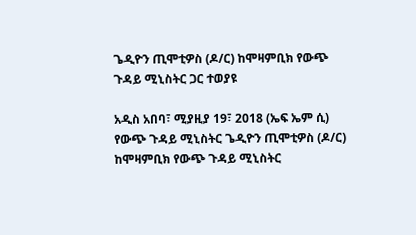ጌዲዮን ጢሞቲዎስ (ዶ/ር) ከሞዛምቢክ የውጭ ጉዳይ ሚኒስትር ጋር ተወያዩ

አዲስ አበባ፣ ሚያዚያ 19፣ 2018 (ኤፍ ኤም ሲ) የውጭ ጉዳይ ሚኒስትር ጌዲዮን ጢሞቲዎስ (ዶ/ር) ከሞዛምቢክ የውጭ ጉዳይ ሚኒስትር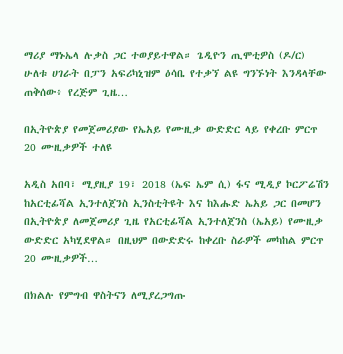ማሪያ ማኑኤላ ሉቃስ ጋር ተወያይተዋል። ጌዲዮን ጢሞቲዎስ (ዶ/ር) ሁለቱ ሀገራት በፓን አፍሪካኒዝም ዕሳቤ የተቃኘ ልዩ ግንኙነት እንዳላቸው ጠቅሰው፥ የረጅም ጊዜ…

በኢትዮጵያ የመጀመሪያው የኤአይ የሙዚቃ ውድድር ላይ የቀረቡ ምርጥ 20 ሙዚቃዎች ተለዩ

አዲስ አበባ፣ ሚያዚያ 19፣ 2018 (ኤፍ ኤም ሲ) ፋና ሚዲያ ኮርፖሬሽን ከአርቲፊሻል ኢንተለጀንስ ኢንስቲትዩት እና ከእሑድ ኤአይ ጋር በመሆን በኢትዮጵያ ለመጀመሪያ ጊዜ የአርቲፊሻል ኢንተለጀንስ (ኤአይ) የሙዚቃ ውድድር አካሂደዋል። በዚህም በውድድሩ ከቀረቡ ስራዎች መካከል ምርጥ 20 ሙዚቃዎች…

በክልሉ የምግብ ዋስትናን ለሚያረጋግጡ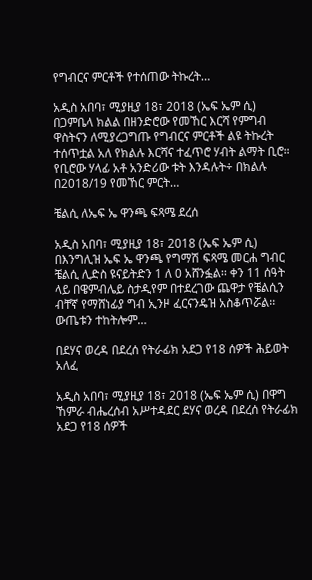የግብርና ምርቶች የተሰጠው ትኩረት…

አዲስ አበባ፣ ሚያዚያ 18፣ 2018 (ኤፍ ኤም ሲ) በጋምቤላ ክልል በዘንድሮው የመኸር እርሻ የምግብ ዋስትናን ለሚያረጋግጡ የግብርና ምርቶች ልዩ ትኩረት ተሰጥቷል አለ የክልሉ እርሻና ተፈጥሮ ሃብት ልማት ቢሮ። የቢሮው ሃላፊ አቶ አንድሪው ቱት እንዳሉት÷ በክልሉ በ2018/19 የመኸር ምርት…

ቼልሲ ለኤፍ ኤ ዋንጫ ፍጻሜ ደረሰ

አዲስ አበባ፣ ሚያዚያ 18፣ 2018 (ኤፍ ኤም ሲ) በእንግሊዝ ኤፍ ኤ ዋንጫ የግማሽ ፍጻሜ መርሐ ግብር ቼልሲ ሊድስ ዩናይትድን 1 ለ 0 አሸንፏል፡፡ ቀን 11 ሰዓት ላይ በዌምብሌይ ስታዲየም በተደረገው ጨዋታ የቼልሲን ብቸኛ የማሸነፊያ ግብ ኢንዞ ፈርናንዴዝ አስቆጥሯል፡፡ ውጤቱን ተከትሎም…

በደሃና ወረዳ በደረሰ የትራፊክ አደጋ የ18 ሰዎች ሕይወት አለፈ

አዲስ አበባ፣ ሚያዚያ 18፣ 2018 (ኤፍ ኤም ሲ) በዋግ ኸምራ ብሔረሰብ አሥተዳደር ደሃና ወረዳ በደረሰ የትራፊክ አደጋ የ18 ሰዎች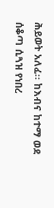ሕይወት አለፈ፡፡ ከእብና ከተማ ወደ ሰቆጣ ሲጓዝ የነበረ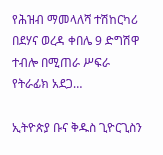የሕዝብ ማመላለሻ ተሽከርካሪ በደሃና ወረዳ ቀበሌ 9 ድግሽዋ ተብሎ በሚጠራ ሥፍራ የትራፊክ አደጋ…

ኢትዮጵያ ቡና ቅዱስ ጊዮርጊስን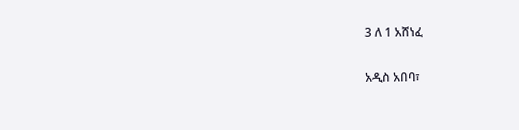3 ለ 1 አሸነፈ

አዲስ አበባ፣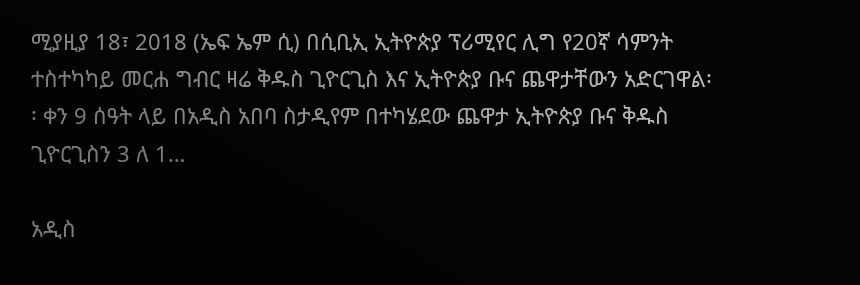ሚያዚያ 18፣ 2018 (ኤፍ ኤም ሲ) በሲቢኢ ኢትዮጵያ ፕሪሚየር ሊግ የ20ኛ ሳምንት ተስተካካይ መርሐ ግብር ዛሬ ቅዱስ ጊዮርጊስ እና ኢትዮጵያ ቡና ጨዋታቸውን አድርገዋል፡፡ ቀን 9 ሰዓት ላይ በአዲስ አበባ ስታዲየም በተካሄደው ጨዋታ ኢትዮጵያ ቡና ቅዱስ ጊዮርጊስን 3 ለ 1…

አዲስ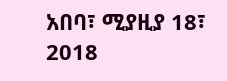አበባ፣ ሚያዚያ 18፣ 2018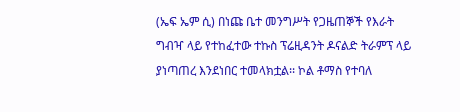(ኤፍ ኤም ሲ) በነጩ ቤተ መንግሥት የጋዜጠኞች የእራት ግብዣ ላይ የተከፈተው ተኩስ ፕሬዚዳንት ዶናልድ ትራምፕ ላይ ያነጣጠረ እንደነበር ተመላክቷል፡፡ ኮል ቶማስ የተባለ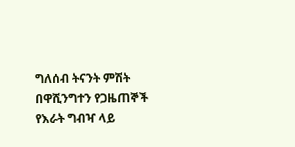ግለሰብ ትናንት ምሽት በዋሺንግተን የጋዜጠኞች የእራት ግብዣ ላይ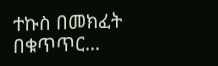ተኩስ በመክፈት በቁጥጥር…